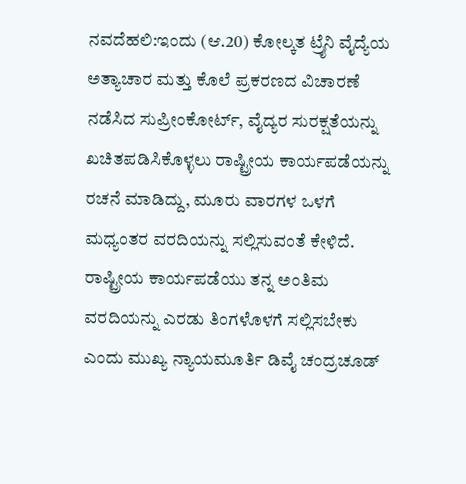ನವದೆಹಲಿ:ಇಂದು (ಆ.20) ಕೋಲ್ಕತ ಟ್ರೈನಿ ವೈದ್ಯೆಯ ಅತ್ಯಾಚಾರ ಮತ್ತು ಕೊಲೆ ಪ್ರಕರಣದ ವಿಚಾರಣೆ ನಡೆಸಿದ ಸುಪ್ರೀಂಕೋರ್ಟ್, ವೈದ್ಯರ ಸುರಕ್ಷತೆಯನ್ನು ಖಚಿತಪಡಿಸಿಕೊಳ್ಳಲು ರಾಷ್ಟ್ರೀಯ ಕಾರ್ಯಪಡೆಯನ್ನು ರಚನೆ ಮಾಡಿದ್ದು, ಮೂರು ವಾರಗಳ ಒಳಗೆ ಮಧ್ಯಂತರ ವರದಿಯನ್ನು ಸಲ್ಲಿಸುವಂತೆ ಕೇಳಿದೆ.
ರಾಷ್ಟ್ರೀಯ ಕಾರ್ಯಪಡೆಯು ತನ್ನ ಅಂತಿಮ ವರದಿಯನ್ನು ಎರಡು ತಿಂಗಳೊಳಗೆ ಸಲ್ಲಿಸಬೇಕು ಎಂದು ಮುಖ್ಯ ನ್ಯಾಯಮೂರ್ತಿ ಡಿವೈ ಚಂದ್ರಚೂಡ್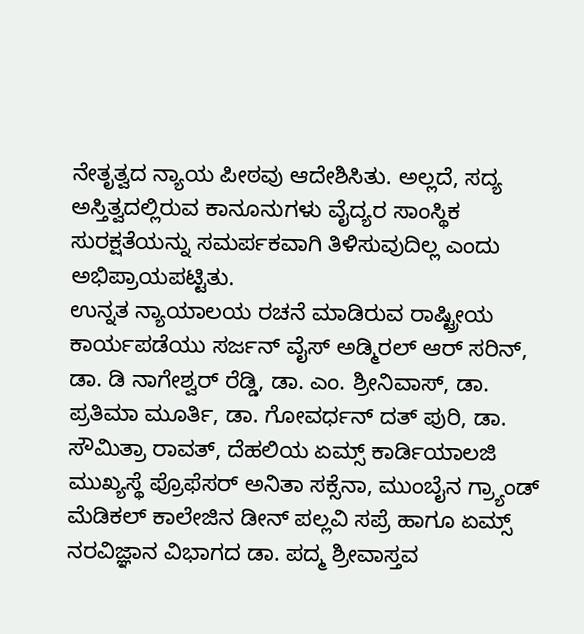ನೇತೃತ್ವದ ನ್ಯಾಯ ಪೀಠವು ಆದೇಶಿಸಿತು. ಅಲ್ಲದೆ, ಸದ್ಯ ಅಸ್ತಿತ್ವದಲ್ಲಿರುವ ಕಾನೂನುಗಳು ವೈದ್ಯರ ಸಾಂಸ್ಥಿಕ ಸುರಕ್ಷತೆಯನ್ನು ಸಮರ್ಪಕವಾಗಿ ತಿಳಿಸುವುದಿಲ್ಲ ಎಂದು ಅಭಿಪ್ರಾಯಪಟ್ಟಿತು.
ಉನ್ನತ ನ್ಯಾಯಾಲಯ ರಚನೆ ಮಾಡಿರುವ ರಾಷ್ಟ್ರೀಯ ಕಾರ್ಯಪಡೆಯು ಸರ್ಜನ್ ವೈಸ್ ಅಡ್ಮಿರಲ್ ಆರ್ ಸರಿನ್, ಡಾ. ಡಿ ನಾಗೇಶ್ವರ್ ರೆಡ್ಡಿ, ಡಾ. ಎಂ. ಶ್ರೀನಿವಾಸ್, ಡಾ. ಪ್ರತಿಮಾ ಮೂರ್ತಿ, ಡಾ. ಗೋವರ್ಧನ್ ದತ್ ಪುರಿ, ಡಾ. ಸೌಮಿತ್ರಾ ರಾವತ್, ದೆಹಲಿಯ ಏಮ್ಸ್ ಕಾರ್ಡಿಯಾಲಜಿ ಮುಖ್ಯಸ್ಥೆ ಪ್ರೊಫೆಸರ್ ಅನಿತಾ ಸಕ್ಸೆನಾ, ಮುಂಬೈನ ಗ್ರ್ಯಾಂಡ್ ಮೆಡಿಕಲ್ ಕಾಲೇಜಿನ ಡೀನ್ ಪಲ್ಲವಿ ಸಪ್ರೆ ಹಾಗೂ ಏಮ್ಸ್ ನರವಿಜ್ಞಾನ ವಿಭಾಗದ ಡಾ. ಪದ್ಮ ಶ್ರೀವಾಸ್ತವ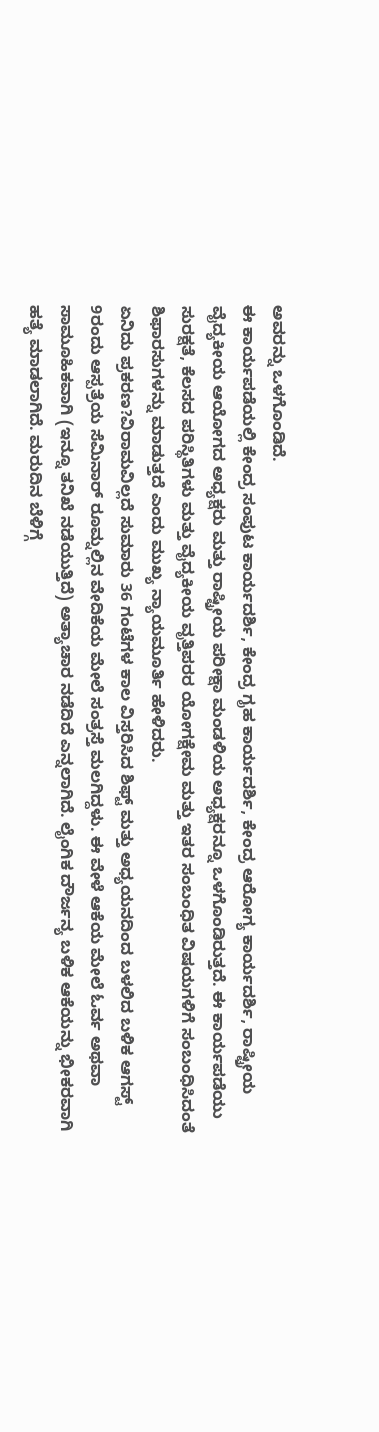ಅವರನ್ನು ಒಳಗೊಂಡಿದೆ.
ಈ ಕಾರ್ಯಪಡೆಯಲ್ಲಿ ಕೇಂದ್ರ ಸಂಪುಟ ಕಾರ್ಯದರ್ಶಿ, ಕೇಂದ್ರ ಗೃಹ ಕಾರ್ಯದರ್ಶಿ, ಕೇಂದ್ರ ಆರೋಗ್ಯ ಕಾರ್ಯದರ್ಶಿ, ರಾಷ್ಟ್ರೀಯ ವೈದ್ಯಕೀಯ ಆಯೋಗದ ಅಧ್ಯಕ್ಷರು ಮತ್ತು ರಾಷ್ಟ್ರೀಯ ಪರೀಕ್ಷಾ ಮಂಡಳಿಯ ಅಧ್ಯಕ್ಷರನ್ನೂ ಒಳಗೊಂಡಿರುತ್ತದೆ. ಈ ಕಾರ್ಯಪಡೆಯು ಸುರಕ್ಷತೆ, ಕೆಲಸದ ಪರಿಸ್ಥಿತಿಗಳು ಮತ್ತು ವೈದ್ಯಕೀಯ ವೃತ್ತಿಪರರ ಯೋಗಕ್ಷೇಮ ಮತ್ತು ಇತರ ಸಂಬಂಧಿತ ವಿಷಯಗಳಿಗೆ ಸಂಬಂಧಿಸಿದಂತೆ ಶಿಫಾರಸುಗಳನ್ನು ಮಾಡುತ್ತದೆ ಎಂದು ಮುಖ್ಯ ನ್ಯಾಯಮೂರ್ತಿ ಹೇಳಿದರು.
ಏನಿದು ಪ್ರಕರಣ?ವಿರಾಮವಿಲ್ಲದೆ ಸುಮಾರು 36 ಗಂಟೆಗಳ ಕಾಲ ವಿಸ್ತರಿಸಿದ ಶಿಫ್ಟ್ ಮತ್ತು ಅಧ್ಯಯನದಿಂದ ಬಳಲಿದ ಬಳಿಕ ಆಗಸ್ಟ್ 9ರಂದು ಆಸ್ಪತ್ರೆಯ ಸೆಮಿನಾರ್ ರೂಮ್ನಲ್ಲಿನ ವೇದಿಕೆಯ ಮೇಲೆ ಸಂತ್ರಸ್ತೆ ಮಲಗಿದ್ದಳು. ಈ ವೇಳೆ ಆಕೆಯ ಮೇಲೆ ಓರ್ವ ಅಥವಾ ಸಾಮೂಹಿಕವಾಗಿ (ಇನ್ನೂ ತನಿಖೆ ನಡೆಯುತ್ತಿದೆ) ಅತ್ಯಾಚಾರ ನಡೆದಿದೆ ಎನ್ನಲಾಗಿದೆ. ಲೈಂಗಿಕ ದೌರ್ಜನ್ಯ ಬಳಿಕ ಆಕೆಯನ್ನು ಭೀಕರವಾಗಿ ಹತ್ಯೆ ಮಾಡಲಾಗಿದೆ. ಮರುದಿನ ಬೆಳಿಗ್ಗೆ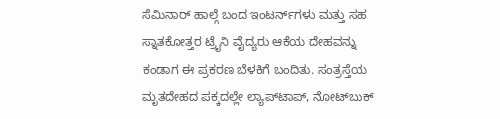ಸೆಮಿನಾರ್ ಹಾಲ್ಗೆ ಬಂದ ಇಂಟರ್ನ್‌ಗಳು ಮತ್ತು ಸಹ ಸ್ನಾತಕೋತ್ತರ ಟ್ರೈನಿ ವೈದ್ಯರು ಆಕೆಯ ದೇಹವನ್ನು ಕಂಡಾಗ ಈ ಪ್ರಕರಣ ಬೆಳಕಿಗೆ ಬಂದಿತು. ಸಂತ್ರಸ್ತೆಯ ಮೃತದೇಹದ ಪಕ್ಕದಲ್ಲೇ ಲ್ಯಾಪ್‌ಟಾಪ್, ನೋಟ್‌ಬುಕ್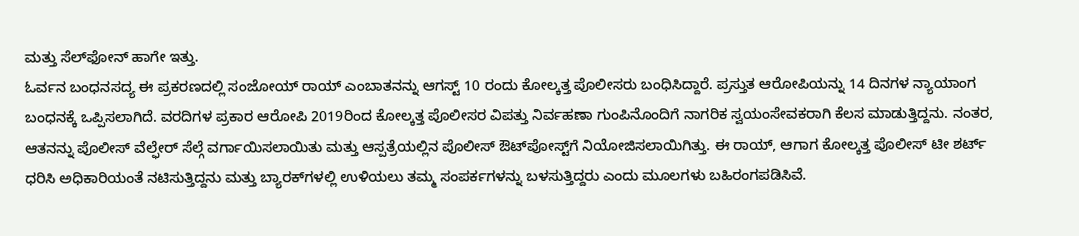ಮತ್ತು ಸೆಲ್‌ಫೋನ್ ಹಾಗೇ ಇತ್ತು.
ಓರ್ವನ ಬಂಧನಸದ್ಯ ಈ ಪ್ರಕರಣದಲ್ಲಿ ಸಂಜೋಯ್ ರಾಯ್ ಎಂಬಾತನನ್ನು ಆಗಸ್ಟ್ 10 ರಂದು ಕೋಲ್ಕತ್ತ ಪೊಲೀಸರು ಬಂಧಿಸಿದ್ದಾರೆ. ಪ್ರಸ್ತುತ ಆರೋಪಿಯನ್ನು 14 ದಿನಗಳ ನ್ಯಾಯಾಂಗ ಬಂಧನಕ್ಕೆ ಒಪ್ಪಿಸಲಾಗಿದೆ. ವರದಿಗಳ ಪ್ರಕಾರ ಆರೋಪಿ 2019ರಿಂದ ಕೋಲ್ಕತ್ತ ಪೊಲೀಸರ ವಿಪತ್ತು ನಿರ್ವಹಣಾ ಗುಂಪಿನೊಂದಿಗೆ ನಾಗರಿಕ ಸ್ವಯಂಸೇವಕರಾಗಿ ಕೆಲಸ ಮಾಡುತ್ತಿದ್ದನು. ನಂತರ, ಆತನನ್ನು ಪೊಲೀಸ್ ವೆಲ್ಫೇರ್ ಸೆಲ್ಗೆ ವರ್ಗಾಯಿಸಲಾಯಿತು ಮತ್ತು ಆಸ್ಪತ್ರೆಯಲ್ಲಿನ ಪೊಲೀಸ್ ಔಟ್‌ಪೋಸ್ಟ್‌ಗೆ ನಿಯೋಜಿಸಲಾಯಿಗಿತ್ತು. ಈ ರಾಯ್, ಆಗಾಗ ಕೋಲ್ಕತ್ತ ಪೊಲೀಸ್ ಟೀ ಶರ್ಟ್ ಧರಿಸಿ ಅಧಿಕಾರಿಯಂತೆ ನಟಿಸುತ್ತಿದ್ದನು ಮತ್ತು ಬ್ಯಾರಕ್‌ಗಳಲ್ಲಿ ಉಳಿಯಲು ತಮ್ಮ ಸಂಪರ್ಕಗಳನ್ನು ಬಳಸುತ್ತಿದ್ದರು ಎಂದು ಮೂಲಗಳು ಬಹಿರಂಗಪಡಿಸಿವೆ.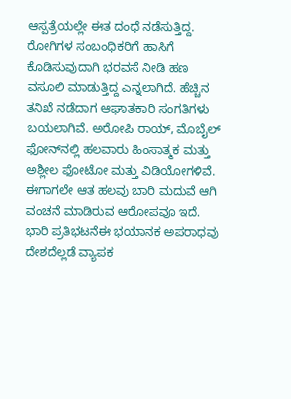ಆಸ್ಪತ್ರೆಯಲ್ಲೇ ಈತ ದಂಧೆ ನಡೆಸುತ್ತಿದ್ದ. ರೋಗಿಗಳ ಸಂಬಂಧಿಕರಿಗೆ ಹಾಸಿಗೆ ಕೊಡಿಸುವುದಾಗಿ ಭರವಸೆ ನೀಡಿ ಹಣ ವಸೂಲಿ ಮಾಡುತ್ತಿದ್ದ ಎನ್ನಲಾಗಿದೆ. ಹೆಚ್ಚಿನ ತನಿಖೆ ನಡೆದಾಗ ಆಘಾತಕಾರಿ ಸಂಗತಿಗಳು ಬಯಲಾಗಿವೆ. ಅರೋಪಿ ರಾಯ್, ಮೊಬೈಲ್ ಫೋನ್‌ನಲ್ಲಿ ಹಲವಾರು ಹಿಂಸಾತ್ಮಕ ಮತ್ತು ಅಶ್ಲೀಲ ಫೋಟೋ ಮತ್ತು ವಿಡಿಯೋಗಳಿವೆ. ಈಗಾಗಲೇ ಆತ ಹಲವು ಬಾರಿ ಮದುವೆ ಆಗಿ ವಂಚನೆ ಮಾಡಿರುವ ಆರೋಪವೂ ಇದೆ.
ಭಾರಿ ಪ್ರತಿಭಟನೆಈ ಭಯಾನಕ ಅಪರಾಧವು ದೇಶದೆಲ್ಲಡೆ ವ್ಯಾಪಕ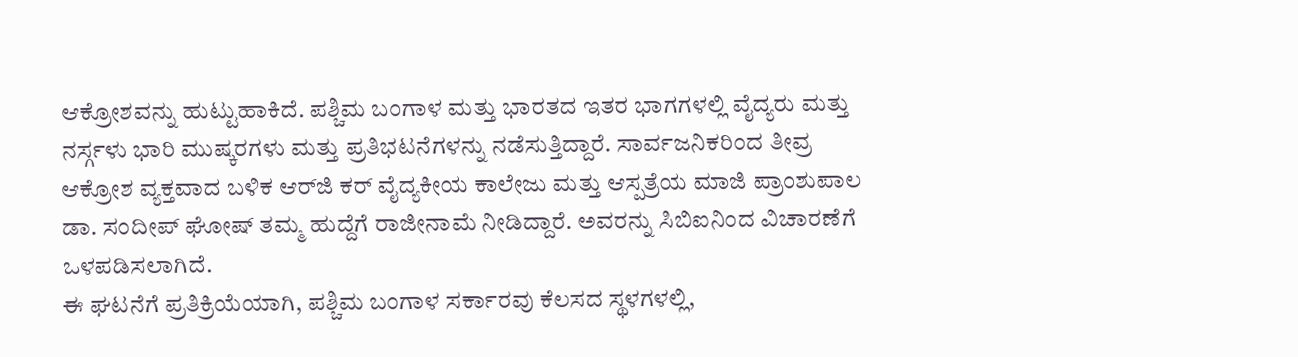ಆಕ್ರೋಶವನ್ನು ಹುಟ್ಟುಹಾಕಿದೆ. ಪಶ್ಚಿಮ ಬಂಗಾಳ ಮತ್ತು ಭಾರತದ ಇತರ ಭಾಗಗಳಲ್ಲಿ ವೈದ್ಯರು ಮತ್ತು ನರ್ಸ್ಗಳು ಭಾರಿ ಮುಷ್ಕರಗಳು ಮತ್ತು ಪ್ರತಿಭಟನೆಗಳನ್ನು ನಡೆಸುತ್ತಿದ್ದಾರೆ. ಸಾರ್ವಜನಿಕರಿಂದ ತೀವ್ರ ಆಕ್ರೋಶ ವ್ಯಕ್ತವಾದ ಬಳಿಕ ಆರ್‌ಜಿ ಕರ್ ವೈದ್ಯಕೀಯ ಕಾಲೇಜು ಮತ್ತು ಆಸ್ಪತ್ರೆಯ ಮಾಜಿ ಪ್ರಾಂಶುಪಾಲ ಡಾ. ಸಂದೀಪ್ ಘೋಷ್ ತಮ್ಮ ಹುದ್ದೆಗೆ ರಾಜೀನಾಮೆ ನೀಡಿದ್ದಾರೆ. ಅವರನ್ನು ಸಿಬಿಐನಿಂದ ವಿಚಾರಣೆಗೆ ಒಳಪಡಿಸಲಾಗಿದೆ.
ಈ ಘಟನೆಗೆ ಪ್ರತಿಕ್ರಿಯೆಯಾಗಿ, ಪಶ್ಚಿಮ ಬಂಗಾಳ ಸರ್ಕಾರವು ಕೆಲಸದ ಸ್ಥಳಗಳಲ್ಲಿ,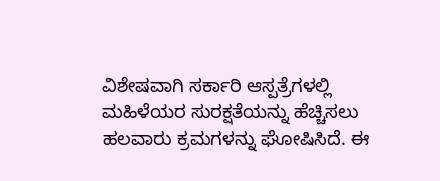ವಿಶೇಷವಾಗಿ ಸರ್ಕಾರಿ ಆಸ್ಪತ್ರೆಗಳಲ್ಲಿ ಮಹಿಳೆಯರ ಸುರಕ್ಷತೆಯನ್ನು ಹೆಚ್ಚಿಸಲು ಹಲವಾರು ಕ್ರಮಗಳನ್ನು ಘೋಷಿಸಿದೆ. ಈ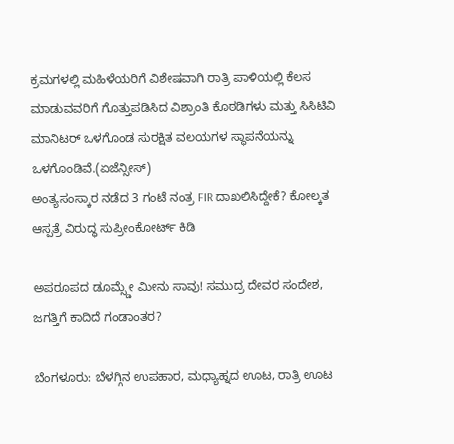ಕ್ರಮಗಳಲ್ಲಿ ಮಹಿಳೆಯರಿಗೆ ವಿಶೇಷವಾಗಿ ರಾತ್ರಿ ಪಾಳಿಯಲ್ಲಿ ಕೆಲಸ ಮಾಡುವವರಿಗೆ ಗೊತ್ತುಪಡಿಸಿದ ವಿಶ್ರಾಂತಿ ಕೊಠಡಿಗಳು ಮತ್ತು ಸಿಸಿಟಿವಿ ಮಾನಿಟರ್ ಒಳಗೊಂಡ ಸುರಕ್ಷಿತ ವಲಯಗಳ ಸ್ಥಾಪನೆಯನ್ನು ಒಳಗೊಂಡಿವೆ.(ಏಜೆನ್ಸೀಸ್)
ಅಂತ್ಯಸಂಸ್ಕಾರ ನಡೆದ 3 ಗಂಟೆ ನಂತ್ರ FIR ದಾಖಲಿಸಿದ್ದೇಕೆ? ಕೋಲ್ಕತ ಆಸ್ಪತ್ರೆ ವಿರುದ್ಧ ಸುಪ್ರೀಂಕೋರ್ಟ್ ಕಿಡಿ

ಅಪರೂಪದ ಡೂಮ್ಸ್ಡೇ ಮೀನು ಸಾವು! ಸಮುದ್ರ ದೇವರ ಸಂದೇಶ, ಜಗತ್ತಿಗೆ ಕಾದಿದೆ ಗಂಡಾಂತರ?

ಬೆಂಗಳೂರು: ಬೆಳಗ್ಗಿನ ಉಪಹಾರ, ಮಧ್ಯಾಹ್ನದ ಊಟ, ರಾತ್ರಿ ಊಟ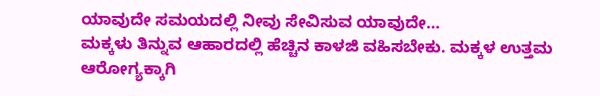ಯಾವುದೇ ಸಮಯದಲ್ಲಿ ನೀವು ಸೇವಿಸುವ ಯಾವುದೇ…
ಮಕ್ಕಳು ತಿನ್ನುವ ಆಹಾರದಲ್ಲಿ ಹೆಚ್ಚಿನ ಕಾಳಜಿ ವಹಿಸಬೇಕು. ಮಕ್ಕಳ ಉತ್ತಮ ಆರೋಗ್ಯಕ್ಕಾಗಿ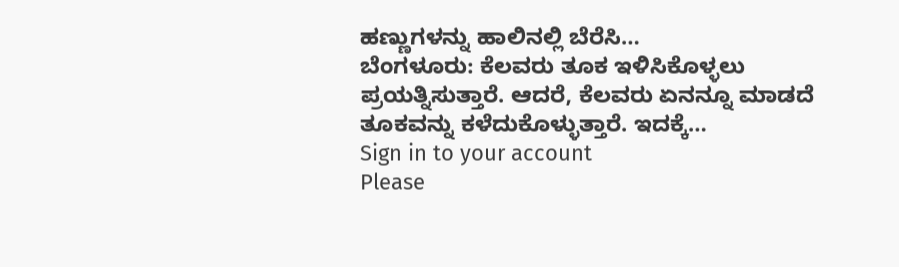ಹಣ್ಣುಗಳನ್ನು ಹಾಲಿನಲ್ಲಿ ಬೆರೆಸಿ…
ಬೆಂಗಳೂರು: ಕೆಲವರು ತೂಕ ಇಳಿಸಿಕೊಳ್ಳಲು ಪ್ರಯತ್ನಿಸುತ್ತಾರೆ. ಆದರೆ, ಕೆಲವರು ಏನನ್ನೂ ಮಾಡದೆ ತೂಕವನ್ನು ಕಳೆದುಕೊಳ್ಳುತ್ತಾರೆ. ಇದಕ್ಕೆ…
Sign in to your account
Please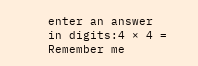enter an answer in digits:4 × 4 =
Remember me